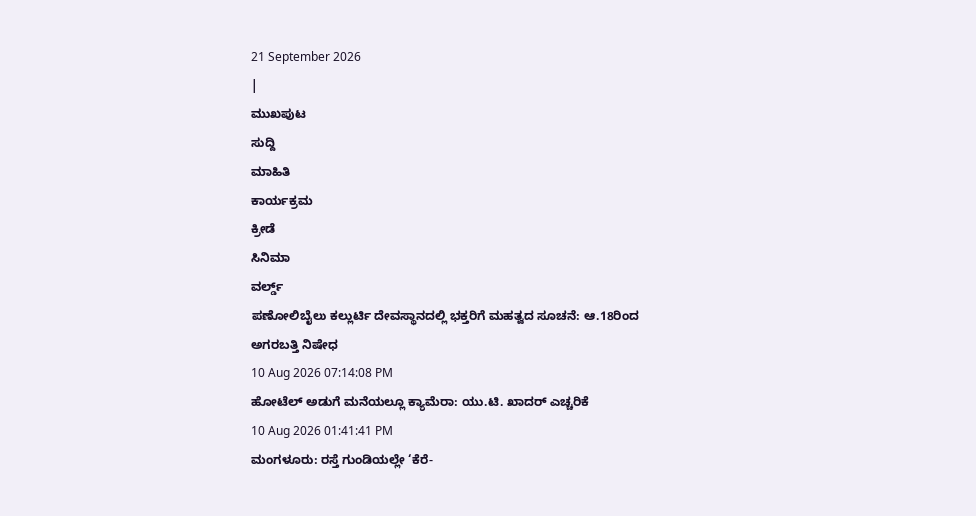21 September 2026
|
ಮುಖಪುಟ
ಸುದ್ದಿ
ಮಾಹಿತಿ
ಕಾರ್ಯಕ್ರಮ
ಕ್ರೀಡೆ
ಸಿನಿಮಾ
ವರ್ಲ್ಡ್
ಪಣೋಲಿಬೈಲು ಕಲ್ಲುರ್ಟಿ ದೇವಸ್ಥಾನದಲ್ಲಿ ಭಕ್ತರಿಗೆ ಮಹತ್ವದ ಸೂಚನೆ: ಆ.18ರಿಂದ ಅಗರಬತ್ತಿ ನಿಷೇಧ
10 Aug 2026 07:14:08 PM
ಹೋಟೆಲ್ ಅಡುಗೆ ಮನೆಯಲ್ಲೂ ಕ್ಯಾಮೆರಾ: ಯು.ಟಿ. ಖಾದರ್ ಎಚ್ಚರಿಕೆ
10 Aug 2026 01:41:41 PM
ಮಂಗಳೂರು: ರಸ್ತೆ ಗುಂಡಿಯಲ್ಲೇ ‘ಕೆರೆ-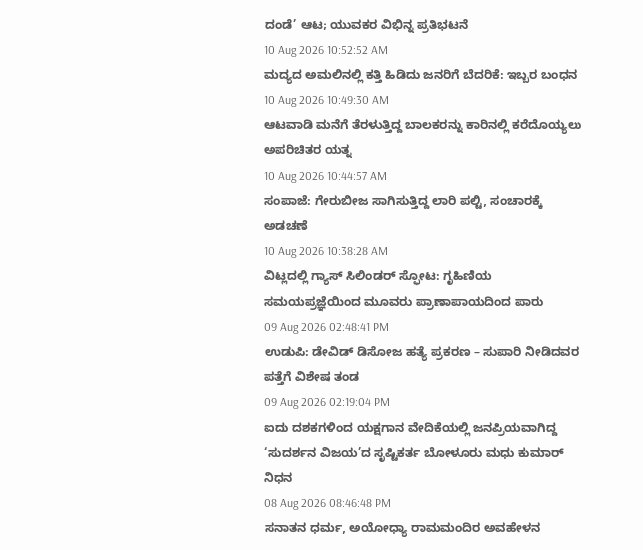ದಂಡೆ’ ಆಟ; ಯುವಕರ ವಿಭಿನ್ನ ಪ್ರತಿಭಟನೆ
10 Aug 2026 10:52:52 AM
ಮದ್ಯದ ಅಮಲಿನಲ್ಲಿ ಕತ್ತಿ ಹಿಡಿದು ಜನರಿಗೆ ಬೆದರಿಕೆ: ಇಬ್ಬರ ಬಂಧನ
10 Aug 2026 10:49:30 AM
ಆಟವಾಡಿ ಮನೆಗೆ ತೆರಳುತ್ತಿದ್ದ ಬಾಲಕರನ್ನು ಕಾರಿನಲ್ಲಿ ಕರೆದೊಯ್ಯಲು ಅಪರಿಚಿತರ ಯತ್ನ
10 Aug 2026 10:44:57 AM
ಸಂಪಾಜೆ: ಗೇರುಬೀಜ ಸಾಗಿಸುತ್ತಿದ್ದ ಲಾರಿ ಪಲ್ಟಿ, ಸಂಚಾರಕ್ಕೆ ಅಡಚಣೆ
10 Aug 2026 10:38:28 AM
ವಿಟ್ಲದಲ್ಲಿ ಗ್ಯಾಸ್ ಸಿಲಿಂಡರ್ ಸ್ಫೋಟ: ಗೃಹಿಣಿಯ ಸಮಯಪ್ರಜ್ಞೆಯಿಂದ ಮೂವರು ಪ್ರಾಣಾಪಾಯದಿಂದ ಪಾರು
09 Aug 2026 02:48:41 PM
ಉಡುಪಿ: ಡೇವಿಡ್ ಡಿಸೋಜ ಹತ್ಯೆ ಪ್ರಕರಣ – ಸುಪಾರಿ ನೀಡಿದವರ ಪತ್ತೆಗೆ ವಿಶೇಷ ತಂಡ
09 Aug 2026 02:19:04 PM
ಐದು ದಶಕಗಳಿಂದ ಯಕ್ಷಗಾನ ವೇದಿಕೆಯಲ್ಲಿ ಜನಪ್ರಿಯವಾಗಿದ್ದ ‘ಸುದರ್ಶನ ವಿಜಯ’ದ ಸೃಷ್ಟಿಕರ್ತ ಬೋಳೂರು ಮಧು ಕುಮಾರ್ ನಿಧನ
08 Aug 2026 08:46:48 PM
ಸನಾತನ ಧರ್ಮ, ಅಯೋಧ್ಯಾ ರಾಮಮಂದಿರ ಅವಹೇಳನ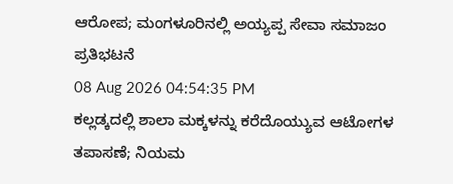ಆರೋಪ; ಮಂಗಳೂರಿನಲ್ಲಿ ಅಯ್ಯಪ್ಪ ಸೇವಾ ಸಮಾಜಂ ಪ್ರತಿಭಟನೆ
08 Aug 2026 04:54:35 PM
ಕಲ್ಲಡ್ಕದಲ್ಲಿ ಶಾಲಾ ಮಕ್ಕಳನ್ನು ಕರೆದೊಯ್ಯುವ ಆಟೋಗಳ ತಪಾಸಣೆ; ನಿಯಮ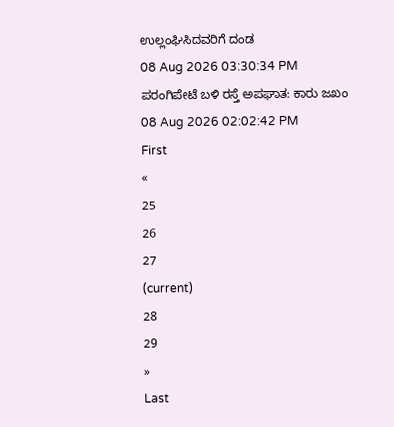ಉಲ್ಲಂಘಿಸಿದವರಿಗೆ ದಂಡ
08 Aug 2026 03:30:34 PM
ಪರಂಗಿಪೇಟೆ ಬಳಿ ರಸ್ತೆ ಅಪಘಾತ: ಕಾರು ಜಖಂ
08 Aug 2026 02:02:42 PM
First
«
25
26
27
(current)
28
29
»
Last